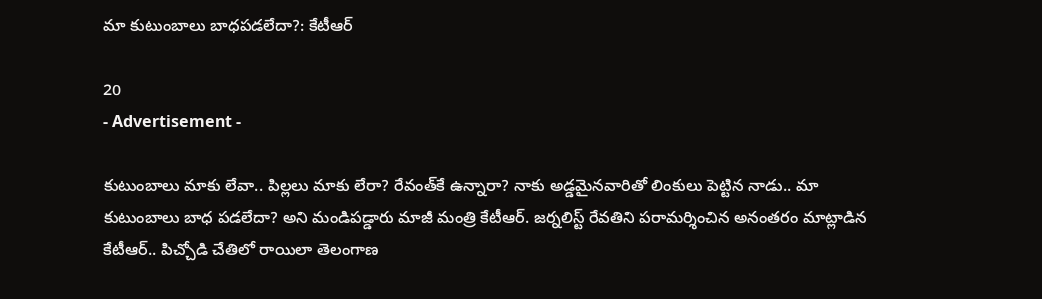మా కుటుంబాలు బాధపడలేదా?: కేటీఆర్

20
- Advertisement -

కుటుంబాలు మాకు లేవా.. పిల్లలు మాకు లేరా? రేవంత్‌కే ఉన్నారా? నాకు అడ్డమైనవారితో‌ లింకులు పెట్టిన నాడు.. మా కుటుంబాలు బాధ పడలేదా? అని మండిపడ్డారు మాజీ మంత్రి కేటీఆర్. జర్నలిస్ట్ రేవతిని పరామర్శించిన అనంతరం మాట్లాడిన కేటీఆర్.. పిచ్చోడి చేతిలో రాయిలా తెలంగాణ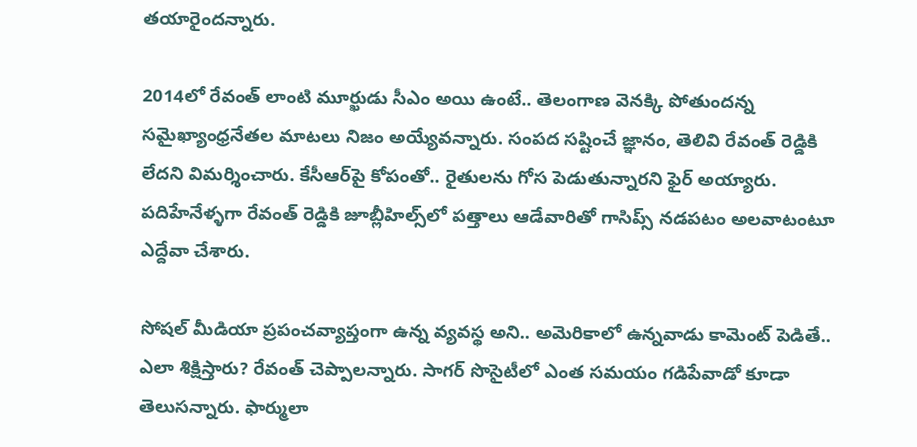తయారైందన్నారు.

2014లో రేవంత్ లాంటి మూర్ఖుడు సీఎం అయి ఉంటే.. తెలంగాణ వెనక్కి పోతుందన్న సమైఖ్యాంధ్రనేతల మాటలు నిజం అయ్యేవన్నారు. సంపద సష్టించే జ్ఞానం, తెలివి రేవంత్ రెడ్డికి లేదని విమర్శించారు. కేసీఆర్‌పై కోపంతో.. రైతులను గోస పెడుతున్నారని ఫైర్ అయ్యారు. పదిహేనేళ్ళగా రేవంత్ రెడ్డికి జూబ్లీహిల్స్‌లో పత్తాలు ఆడేవారితో గాసిప్స్ నడపటం అలవాటంటూ ఎద్దేవా చేశారు.

సోషల్ మీడియా ప్రపంచవ్యాప్తంగా ఉన్న వ్యవస్థ అని.. అమెరికాలో ఉన్నవాడు కామెంట్ పెడితే.. ఎలా శిక్షిస్తారు? రేవంత్ చెప్పాలన్నారు. సాగర్ సొసైటీలో ఎంత సమయం గడిపేవాడో కూడా తెలుసన్నారు. ఫార్ములా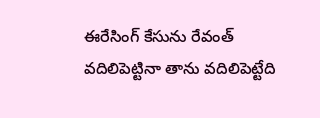ఈరేసింగ్ కేసును రేవంత్ వదిలిపెట్టినా తాను వదిలిపెట్టేది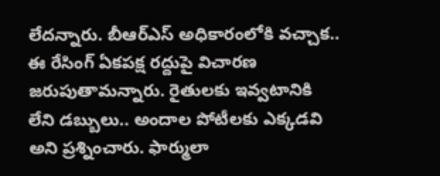లేదన్నారు. బీఆర్‌ఎస్ అధికారంలోకి వచ్చాక.. ఈ రేసింగ్ ఏకపక్ష రద్దుపై విచారణ జరుపుతామన్నారు. రైతులకు ఇవ్వటానికి లేని డబ్బులు.. అందాల పోటీలకు ఎక్కడవి అని ప్రశ్నించారు. ఫార్ములా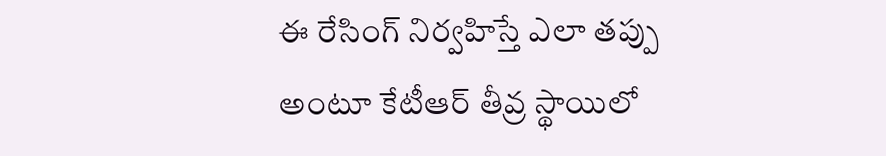ఈ రేసింగ్ నిర్వహిస్తే ఎలా తప్పు అంటూ కేటీఆర్ తీవ్ర స్థాయిలో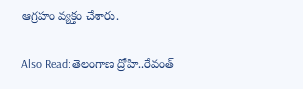ఆగ్రహం వ్యక్తం చేశారు.

Also Read:తెలంగాణ ద్రోహి..రేవంత్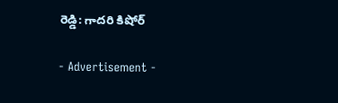రెడ్డి: గాదరి కిషోర్

- Advertisement -